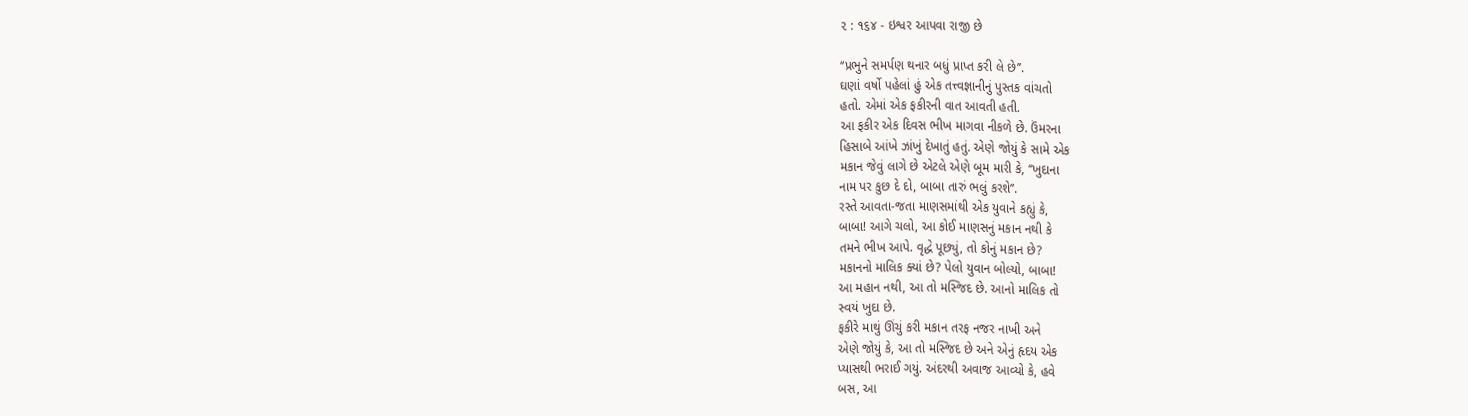૨ : ૧૬૪ - ઇશ્વર આપવા રાજી છે

‘‘પ્રભુને સમર્પણ થનાર બધું પ્રાપ્ત કરી લે છે’’.
ઘણાં વર્ષો પહેલાં હું એક તત્ત્વજ્ઞાનીનું પુસ્તક વાંચતો
હતો. એમાં એક ફકીરની વાત આવતી હતી.
આ ફકીર એક દિવસ ભીખ માગવા નીકળે છે. ઉંમરના
હિસાબે આંખે ઝાંખું દેખાતું હતું. એણે જોયું કે સામે એક
મકાન જેવું લાગે છે એટલે એણે બૂમ મારી કે, ‘‘ખુદાના
નામ પર કુછ દે દો, બાબા તારું ભલું કરશે’’.
રસ્તે આવતા-જતા માણસમાંથી એક યુવાને કહ્યું કે,
બાબા! આગે ચલો, આ કોઈ માણસનું મકાન નથી કે
તમને ભીખ આપે. વૃદ્ધે પૂછ્યું, તો કોનું મકાન છે?
મકાનનો માલિક ક્યાં છે? પેલો યુવાન બોલ્યો, બાબા!
આ મહાન નથી, આ તો મસ્જિદ છે. આનો માલિક તો
સ્વયં ખુદા છે.
ફકીરે માથું ઊંચું કરી મકાન તરફ નજર નાખી અને
એણે જોયું કે, આ તો મસ્જિદ છે અને એનું હૃદય એક
પ્યાસથી ભરાઈ ગયું. અંદરથી અવાજ આવ્યો કે, હવે
બસ, આ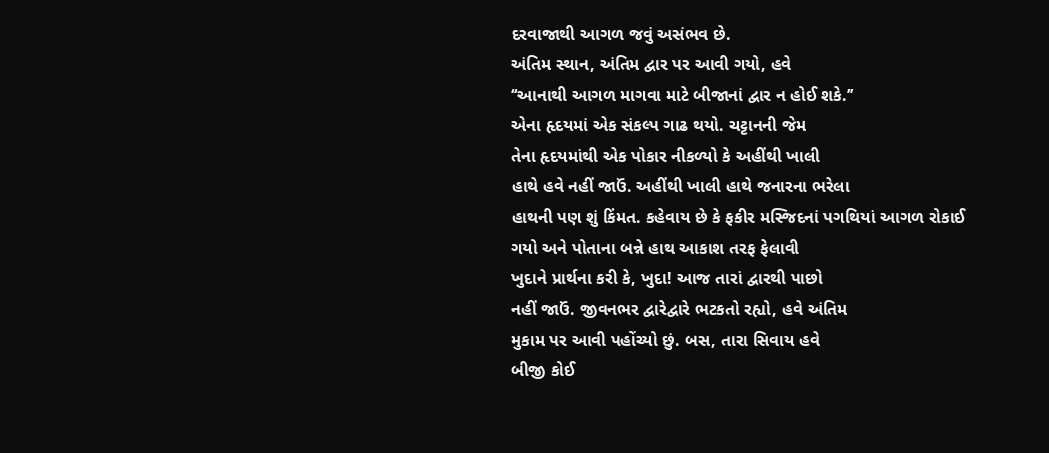દરવાજાથી આગળ જવું અસંભવ છે.
અંતિમ સ્થાન, અંતિમ દ્વાર પર આવી ગયો, હવે
‘‘આનાથી આગળ માગવા માટે બીજાનાં દ્વાર ન હોઈ શકે.’’
એના હૃદયમાં એક સંકલ્પ ગાઢ થયો. ચટ્ટાનની જેમ
તેના હૃદયમાંથી એક પોકાર નીકળ્યો કે અહીંથી ખાલી
હાથે હવે નહીં જાઉં. અહીંથી ખાલી હાથે જનારના ભરેલા
હાથની પણ શું કિંમત. કહેવાય છે કે ફકીર મસ્જિદનાં પગથિયાં આગળ રોકાઈ
ગયો અને પોતાના બન્ને હાથ આકાશ તરફ ફેલાવી
ખુદાને પ્રાર્થના કરી કે, ખુદા! આજ તારાં દ્વારથી પાછો
નહીં જાઉં. જીવનભર દ્વારેદ્વારે ભટકતો રહ્યો, હવે અંતિમ
મુકામ પર આવી પહોંચ્યો છું. બસ, તારા સિવાય હવે
બીજી કોઈ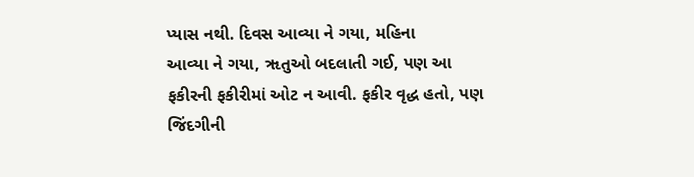પ્યાસ નથી. દિવસ આવ્યા ને ગયા, મહિના
આવ્યા ને ગયા, ૠતુઓ બદલાતી ગઈ, પણ આ
ફકીરની ફકીરીમાં ઓટ ન આવી. ફકીર વૃદ્ધ હતો, પણ
જિંદગીની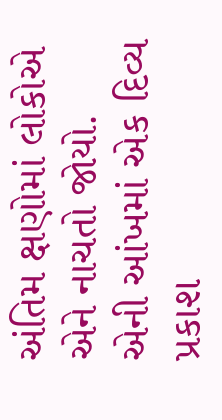અંતિમ ક્ષણોમાં લોકોએ એને નાચતો જોયો.
એની આંખમાં એક દિવ્ય પ્રકાશ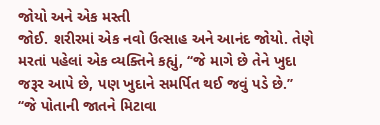જોયો અને એક મસ્તી
જોઈ. શરીરમાં એક નવો ઉત્સાહ અને આનંદ જોયો. તેણે
મરતાં પહેલાં એક વ્યક્તિને કહ્યું, ‘‘જે માગે છે તેને ખુદા
જરૂર આપે છે, પણ ખુદાને સમર્પિત થઈ જવું પડે છે.’’
‘‘જે પોતાની જાતને મિટાવા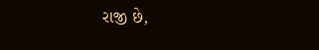રાજી છે,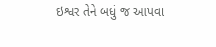ઇશ્વર તેને બધું જ આપવા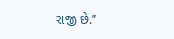રાજી છે.’’